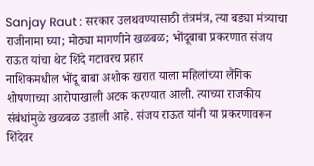Sanjay Raut : सरकार उलथवण्यासाठी तंत्रमंत्र, त्या बड्या मंत्र्याचा राजीनामा घ्या; मोठ्या मागणीने खळबळ; भोंदूबाबा प्रकरणात संजय राऊत यांचा थेट शिंदे गटावरच प्रहार
नाशिकमधील भोंदू बाबा अशोक खरात याला महिलांच्या लैंगिक शोषणाच्या आरोपाखाली अटक करण्यात आली. त्याच्या राजकीय संबंधांमुळे खळबळ उडाली आहे. संजय राऊत यांनी या प्रकरणावरून शिंदेवर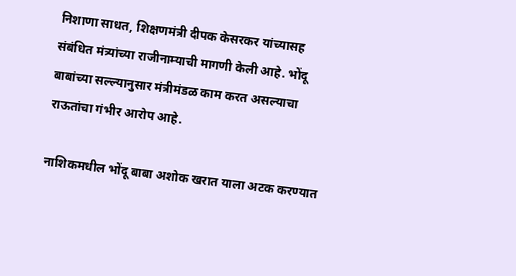निशाणा साधत, शिक्षणमंत्री दीपक केसरकर यांच्यासह संबंधित मंत्र्यांच्या राजीनाम्याची मागणी केली आहे. भोंदू बाबांच्या सल्ल्यानुसार मंत्रीमंडळ काम करत असल्याचा राऊतांचा गंभीर आरोप आहे.

नाशिकमधील भोंदू बाबा अशोक खरात याला अटक करण्यात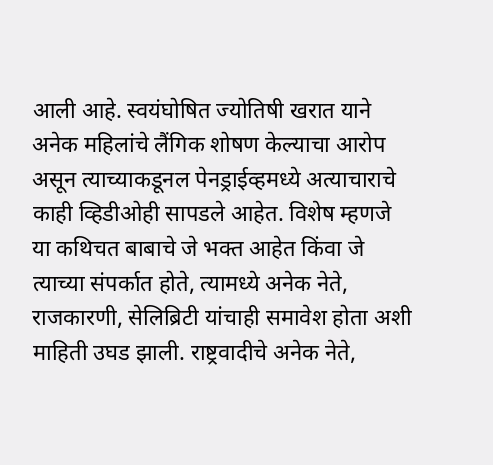आली आहे. स्वयंघोषित ज्योतिषी खरात याने अनेक महिलांचे लैंगिक शोषण केल्याचा आरोप असून त्याच्याकडूनल पेनड्राईव्हमध्ये अत्याचाराचे काही व्हिडीओही सापडले आहेत. विशेष म्हणजे या कथिचत बाबाचे जे भक्त आहेत किंवा जे त्याच्या संपर्कात होते, त्यामध्ये अनेक नेते, राजकारणी, सेलिब्रिटी यांचाही समावेश होता अशी माहिती उघड झाली. राष्ट्रवादीचे अनेक नेते,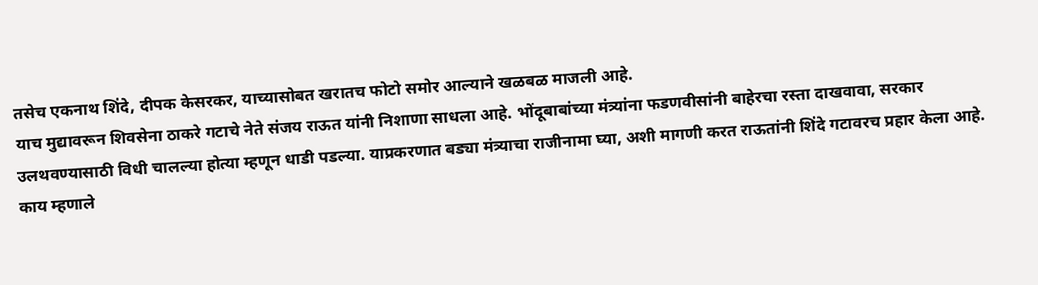तसेच एकनाथ शिंदे, दीपक केसरकर, याच्यासोबत खरातच फोटो समोर आल्याने खळबळ माजली आहे.
याच मुद्यावरून शिवसेना ठाकरे गटाचे नेते संजय राऊत यांनी निशाणा साधला आहे. भोंदूबाबांच्या मंत्र्यांना फडणवीसांनी बाहेरचा रस्ता दाखवावा, सरकार उलथवण्यासाठी विधी चालल्या होत्या म्हणून धाडी पडल्या. याप्रकरणात बड्या मंत्र्याचा राजीनामा घ्या, अशी मागणी करत राऊतांनी शिंदे गटावरच प्रहार केला आहे.
काय म्हणाले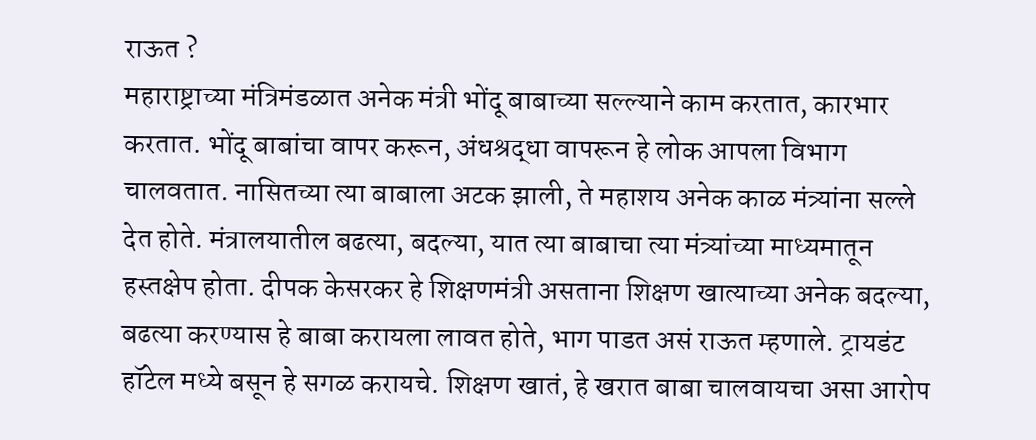राऊत ?
महाराष्ट्राच्या मंत्रिमंडळात अनेक मंत्री भोंदू बाबाच्या सल्ल्याने काम करतात, कारभार करतात. भोंदू बाबांचा वापर करून, अंधश्रद्धा वापरून हे लोक आपला विभाग चालवतात. नासितच्या त्या बाबाला अटक झाली, ते महाशय अनेक काळ मंत्र्यांना सल्ले देत होते. मंत्रालयातील बढत्या, बदल्या, यात त्या बाबाचा त्या मंत्र्यांच्या माध्यमातून हस्तक्षेप होता. दीपक केसरकर हे शिक्षणमंत्री असताना शिक्षण खात्याच्या अनेक बदल्या, बढत्या करण्यास हे बाबा करायला लावत होते, भाग पाडत असं राऊत म्हणाले. ट्रायडंट हॉटेल मध्ये बसून हे सगळ करायचे. शिक्षण खातं, हे खरात बाबा चालवायचा असा आरोप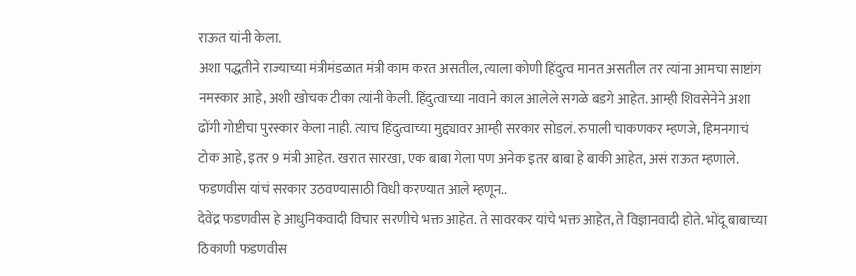राऊत यांनी केला.
अशा पद्धतीने राज्याच्या मंत्रीमंडळात मंत्री काम करत असतील, त्याला कोणी हिंदुत्व मानत असतील तर त्यांना आमचा साष्टांग नमस्कार आहे, अशी खोचक टीका त्यांनी केली. हिंदुत्वाच्या नावाने काल आलेले सगळे बडगे आहेत. आम्ही शिवसेनेने अशा ढोंगी गोष्टीचा पुरस्कार केला नाही. त्याच हिंदुत्वाच्या मुद्द्यावर आम्ही सरकार सोडलं. रुपाली चाकणकर म्हणजे, हिमनगाचं टोक आहे, इतर 9 मंत्री आहेत. खरात सारखा, एक बाबा गेला पण अनेक इतर बाबा हे बाकी आहेत, असं राऊत म्हणाले.
फडणवीस यांचं सरकार उठवण्यासाठी विधी करण्यात आले म्हणून..
देवेंद्र फडणवीस हे आधुनिकवादी विचार सरणीचे भक्त आहेत. ते सावरकर यांचे भक्त आहेत, ते विज्ञानवादी होते. भोंदू बाबाच्या ठिकाणी फडणवीस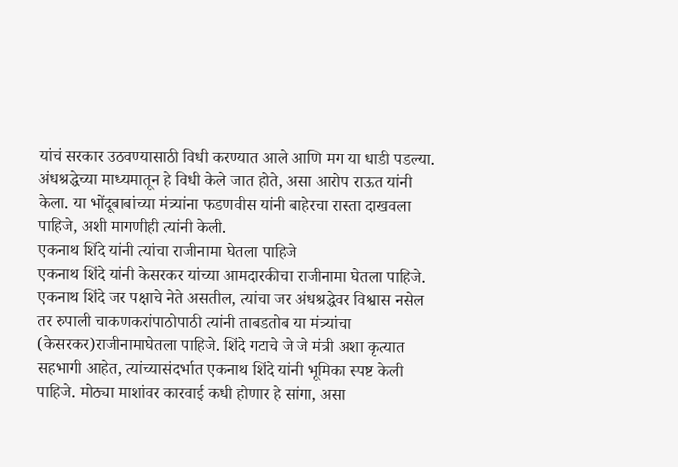यांचं सरकार उठवण्यासाठी विधी करण्यात आले आणि मग या धाडी पडल्या. अंधश्रद्धेच्या माध्यमातून हे विधी केले जात होते, असा आरोप राऊत यांनी केला. या भोंदूबाबांच्या मंत्र्यांना फडणवीस यांनी बाहेरचा रास्ता दाखवला पाहिजे, अशी मागणीही त्यांनी केली.
एकनाथ शिंदे यांनी त्यांचा राजीनामा घेतला पाहिजे
एकनाथ शिंदे यांनी केसरकर यांच्या आमदारकीचा राजीनामा घेतला पाहिजे. एकनाथ शिंदे जर पक्षाचे नेते असतील, त्यांचा जर अंधश्रद्धेवर विश्वास नसेल तर रुपाली चाकणकरांपाठोपाठी त्यांनी ताबडतोब या मंत्र्यांचा (केसरकर)राजीनामाघेतला पाहिजे. शिंदे गटाचे जे जे मंत्री अशा कृत्यात सहभागी आहेत, त्यांच्यासंदर्भात एकनाथ शिंदे यांनी भूमिका स्पष्ट केली पाहिजे. मोठ्या माशांवर कारवाई कधी होणार हे सांगा, असा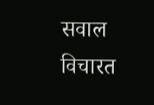सवाल विचारत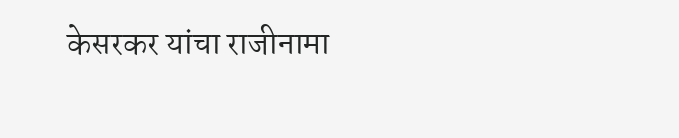केसरकर यांचा राजीनामा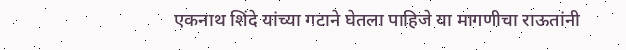एकनाथ शिंदे यांच्या गटाने घेतला पाहिजे या मागणीचा राऊतांनी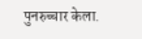पुनरुच्चार केला.